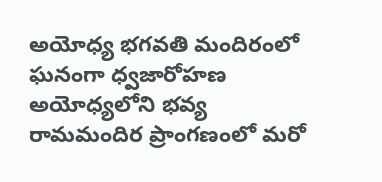అయోధ్య భగవతి మందిరంలో ఘనంగా ధ్వజారోహణ
అయోధ్యలోని భవ్య రామమందిర ప్రాంగణంలో మరో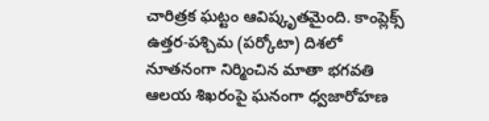చారిత్రక ఘట్టం ఆవిష్కృతమైంది. కాంప్లెక్స్ ఉత్తర-పశ్చిమ (పర్కోటా) దిశలో నూతనంగా నిర్మించిన మాతా భగవతి ఆలయ శిఖరంపై ఘనంగా ధ్వజారోహణ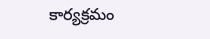కార్యక్రమం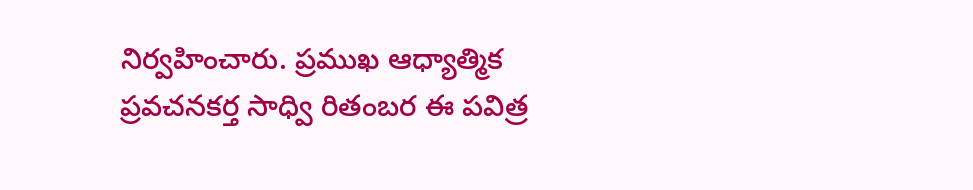నిర్వహించారు. ప్రముఖ ఆధ్యాత్మిక ప్రవచనకర్త సాధ్వి రితంబర ఈ పవిత్ర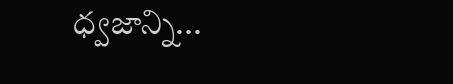ధ్వజాన్ని...